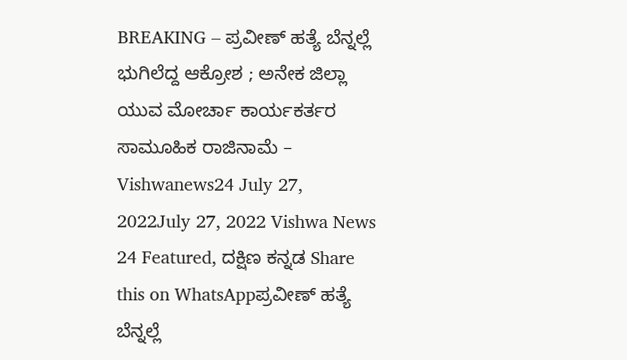BREAKING – ಪ್ರವೀಣ್ ಹತ್ಯೆ ಬೆನ್ನಲ್ಲೆ ಭುಗಿಲೆದ್ದ ಆಕ್ರೋಶ ; ಅನೇಕ ಜಿಲ್ಲಾ ಯುವ ಮೋರ್ಚಾ ಕಾರ್ಯಕರ್ತರ ಸಾಮೂಹಿಕ ರಾಜಿನಾಮೆ – Vishwanews24 July 27, 2022July 27, 2022 Vishwa News 24 Featured, ದಕ್ಷಿಣ ಕನ್ನಡ Share this on WhatsAppಪ್ರವೀಣ್ ಹತ್ಯೆ ಬೆನ್ನಲ್ಲೆ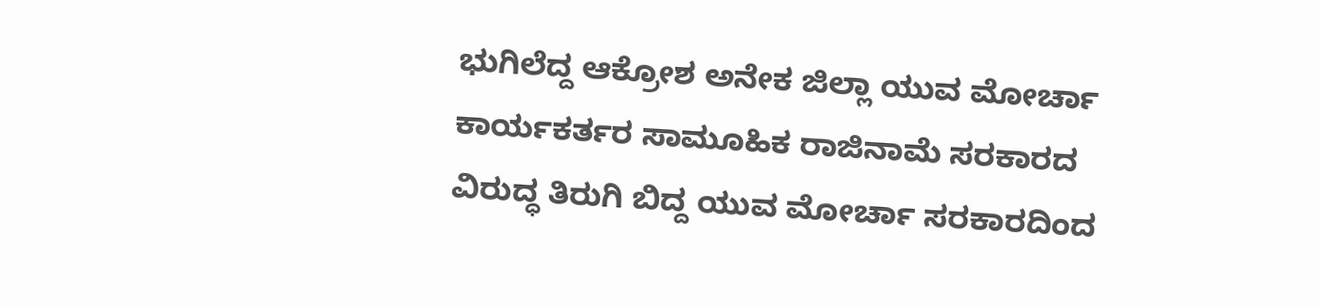ಭುಗಿಲೆದ್ದ ಆಕ್ರೋಶ ಅನೇಕ ಜಿಲ್ಲಾ ಯುವ ಮೋರ್ಚಾ ಕಾರ್ಯಕರ್ತರ ಸಾಮೂಹಿಕ ರಾಜಿನಾಮೆ ಸರಕಾರದ ವಿರುದ್ಧ ತಿರುಗಿ ಬಿದ್ದ ಯುವ ಮೋರ್ಚಾ ಸರಕಾರದಿಂದ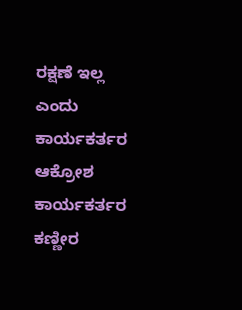ರಕ್ಷಣೆ ಇಲ್ಲ ಎಂದು ಕಾರ್ಯಕರ್ತರ ಆಕ್ರೋಶ ಕಾರ್ಯಕರ್ತರ ಕಣ್ಣೀರ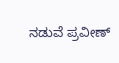ನಡುವೆ ಪ್ರವೀಣ್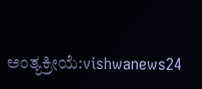ಅಂತ್ಯಕ್ರೀಯೆ:vishwanews24